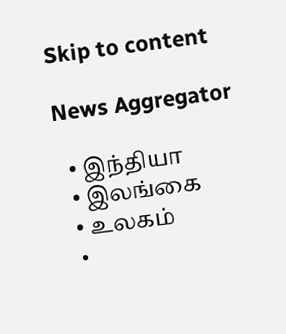Skip to content

News Aggregator

  • இந்தியா
  • இலங்கை
  • உலகம்
  •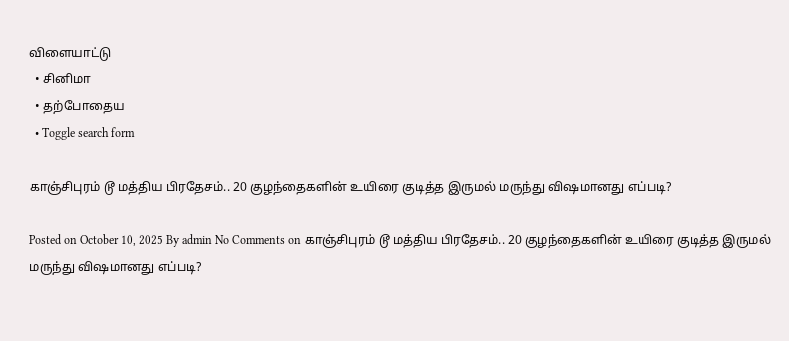விளையாட்டு
  • சினிமா
  • தற்போதைய
  • Toggle search form

காஞ்சிபுரம் டூ மத்திய பிரதேசம்.. 20 குழந்தைகளின் உயிரை குடித்த இருமல் மருந்து விஷமானது எப்படி?

Posted on October 10, 2025 By admin No Comments on காஞ்சிபுரம் டூ மத்திய பிரதேசம்.. 20 குழந்தைகளின் உயிரை குடித்த இருமல் மருந்து விஷமானது எப்படி?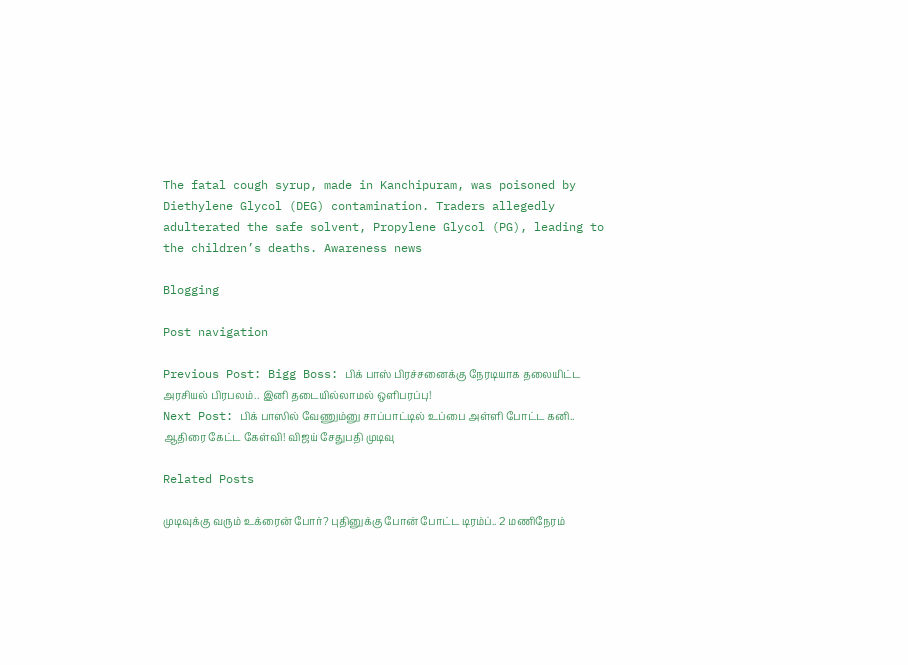The fatal cough syrup, made in Kanchipuram, was poisoned by Diethylene Glycol (DEG) contamination. Traders allegedly adulterated the safe solvent, Propylene Glycol (PG), leading to the children’s deaths. Awareness news

Blogging

Post navigation

Previous Post: Bigg Boss: பிக் பாஸ் பிரச்சனைக்கு நேரடியாக தலையிட்ட அரசியல் பிரபலம்.. இனி தடையில்லாமல் ஒளிபரப்பு!
Next Post: பிக் பாஸில் வேணும்னு சாப்பாட்டில் உப்பை அள்ளி போட்ட கனி.. ஆதிரை கேட்ட கேள்வி! விஜய் சேதுபதி முடிவு

Related Posts

முடிவுக்கு வரும் உக்ரைன் போர்? புதினுக்கு போன் போட்ட டிரம்ப்.. 2 மணிநேரம்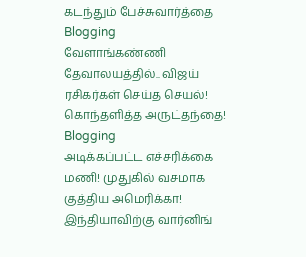கடந்தும் பேச்சுவார்த்தை Blogging
வேளாங்கண்ணி தேவாலயத்தில்.. விஜய் ரசிகர்கள் செய்த செயல்! கொந்தளித்த அருட்தந்தை! Blogging
அடிக்கப்பட்ட எச்சரிக்கை மணி! முதுகில் வசமாக குத்திய அமெரிக்கா! இந்தியாவிற்கு வார்னிங்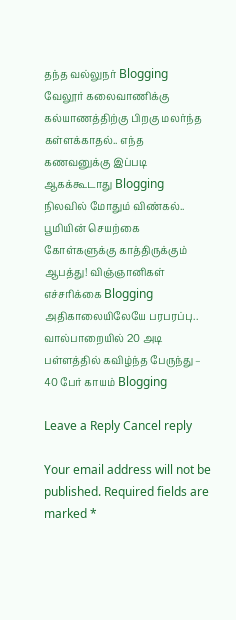தந்த வல்லுநர் Blogging
வேலூர் கலைவாணிக்கு கல்யாணத்திற்கு பிறகு மலர்ந்த கள்ளக்காதல்.. எந்த கணவனுக்கு இப்படி ஆகக்கூடாது Blogging
நிலவில் மோதும் விண்கல்.. பூமியின் செயற்கை கோள்களுக்கு காத்திருக்கும் ஆபத்து! விஞ்ஞானிகள் எச்சரிக்கை Blogging
அதிகாலையிலேயே பரபரப்பு.. வால்பாறையில் 20 அடி பள்ளத்தில் கவிழ்ந்த பேருந்து – 40 பேர் காயம் Blogging

Leave a Reply Cancel reply

Your email address will not be published. Required fields are marked *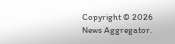Copyright © 2026 News Aggregator.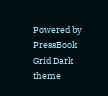Powered by PressBook Grid Dark theme